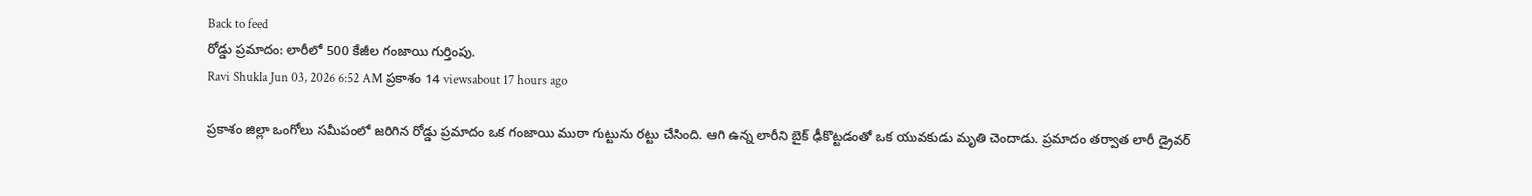Back to feed
రోడ్డు ప్రమాదం: లారీలో 500 కేజీల గంజాయి గుర్తింపు.
Ravi Shukla Jun 03, 2026 6:52 AM ప్రకాశం 14 viewsabout 17 hours ago

ప్రకాశం జిల్లా ఒంగోలు సమీపంలో జరిగిన రోడ్డు ప్రమాదం ఒక గంజాయి ముఠా గుట్టును రట్టు చేసింది. ఆగి ఉన్న లారీని బైక్ ఢీకొట్టడంతో ఒక యువకుడు మృతి చెందాడు. ప్రమాదం తర్వాత లారీ డ్రైవర్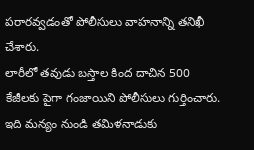పరారవ్వడంతో పోలీసులు వాహనాన్ని తనిఖీ చేశారు.
లారీలో తవుడు బస్తాల కింద దాచిన 500 కేజీలకు పైగా గంజాయిని పోలీసులు గుర్తించారు. ఇది మన్యం నుండి తమిళనాడుకు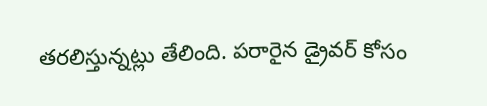తరలిస్తున్నట్లు తేలింది. పరారైన డ్రైవర్ కోసం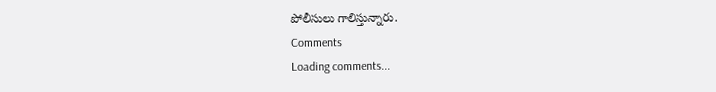పోలీసులు గాలిస్తున్నారు.
Comments
Loading comments...